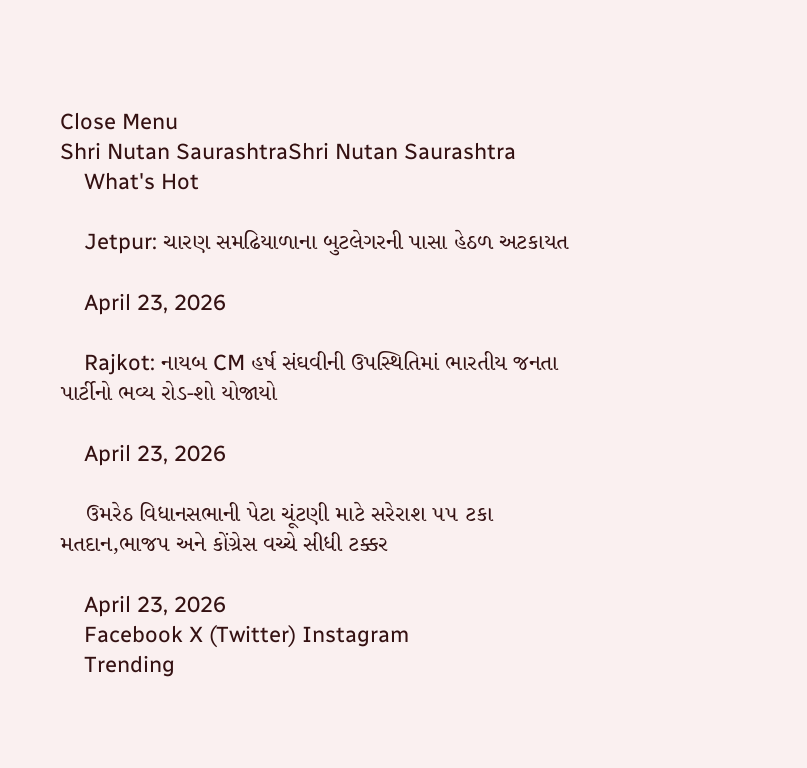Close Menu
Shri Nutan SaurashtraShri Nutan Saurashtra
    What's Hot

    Jetpur: ચારણ સમઢિયાળાના બુટલેગરની પાસા હેઠળ અટકાયત

    April 23, 2026

    Rajkot: નાયબ CM હર્ષ સંઘવીની ઉપસ્થિતિમાં ભારતીય જનતા પાર્ટીનો ભવ્ય રોડ-શો યોજાયો

    April 23, 2026

    ઉમરેઠ વિધાનસભાની પેટા ચૂંટણી માટે સરેરાશ ૫૫ ટકા મતદાન,ભાજપ અને કોંગ્રેસ વચ્ચે સીધી ટક્કર

    April 23, 2026
    Facebook X (Twitter) Instagram
    Trending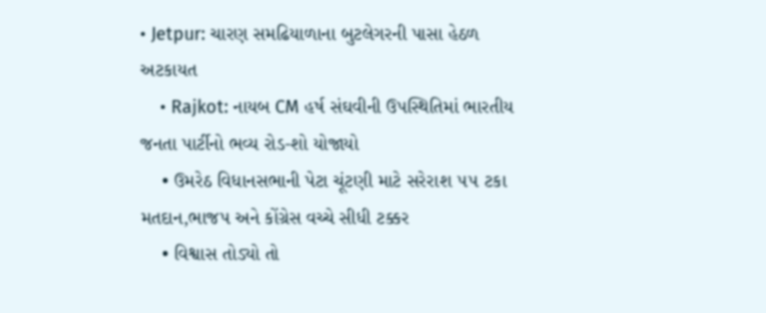• Jetpur: ચારણ સમઢિયાળાના બુટલેગરની પાસા હેઠળ અટકાયત
    • Rajkot: નાયબ CM હર્ષ સંઘવીની ઉપસ્થિતિમાં ભારતીય જનતા પાર્ટીનો ભવ્ય રોડ-શો યોજાયો
    • ઉમરેઠ વિધાનસભાની પેટા ચૂંટણી માટે સરેરાશ ૫૫ ટકા મતદાન,ભાજપ અને કોંગ્રેસ વચ્ચે સીધી ટક્કર
    • વિશ્વાસ તોડ્યો તો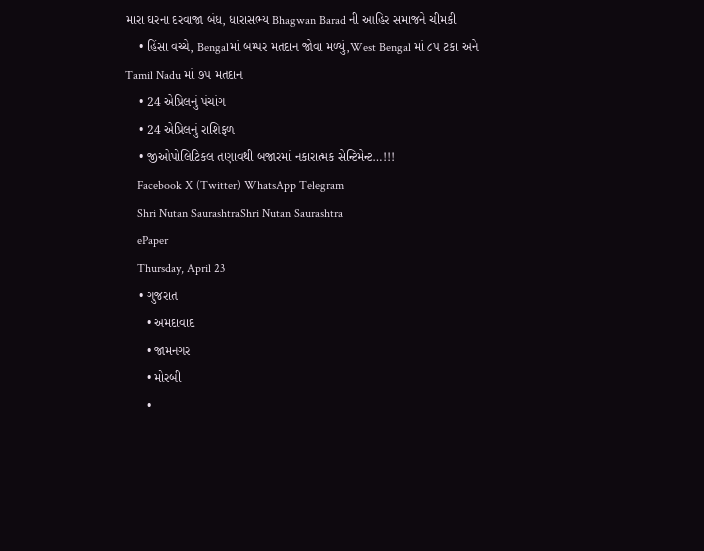મારા ઘરના દરવાજા બંધ, ધારાસભ્ય Bhagwan Barad ની આહિર સમાજને ચીમકી
    • હિંસા વચ્ચે, Bengalમાં બમ્પર મતદાન જોવા મળ્યું,West Bengal માં ૮૫ ટકા અને Tamil Nadu માં ૭૫ મતદાન
    • 24 એપ્રિલનું પંચાંગ
    • 24 એપ્રિલનું રાશિફળ
    • જીઓપોલિટિકલ તણાવથી બજારમાં નકારાત્મક સેન્ટિમેન્ટ…!!!
    Facebook X (Twitter) WhatsApp Telegram
    Shri Nutan SaurashtraShri Nutan Saurashtra
    ePaper
    Thursday, April 23
    • ગુજરાત
      • અમદાવાદ
      • જામનગર
      • મોરબી
      •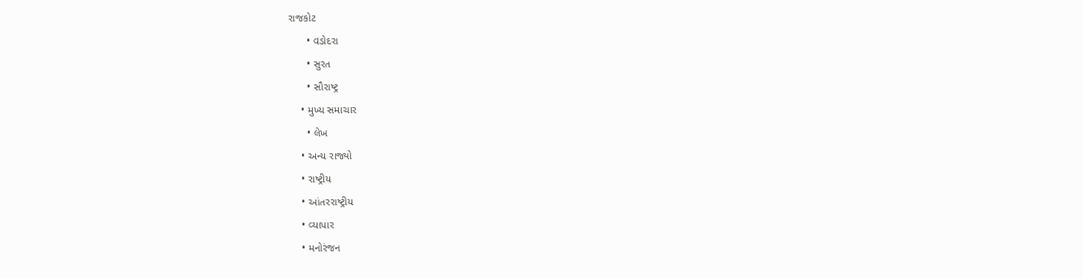રાજકોટ
      • વડોદરા
      • સુરત
      • સૌરાષ્ટ્ર
    • મુખ્ય સમાચાર
      • લેખ
    • અન્ય રાજ્યો
    • રાષ્ટ્રીય
    • આંતરરાષ્ટ્રીય
    • વ્યાપાર
    • મનોરંજન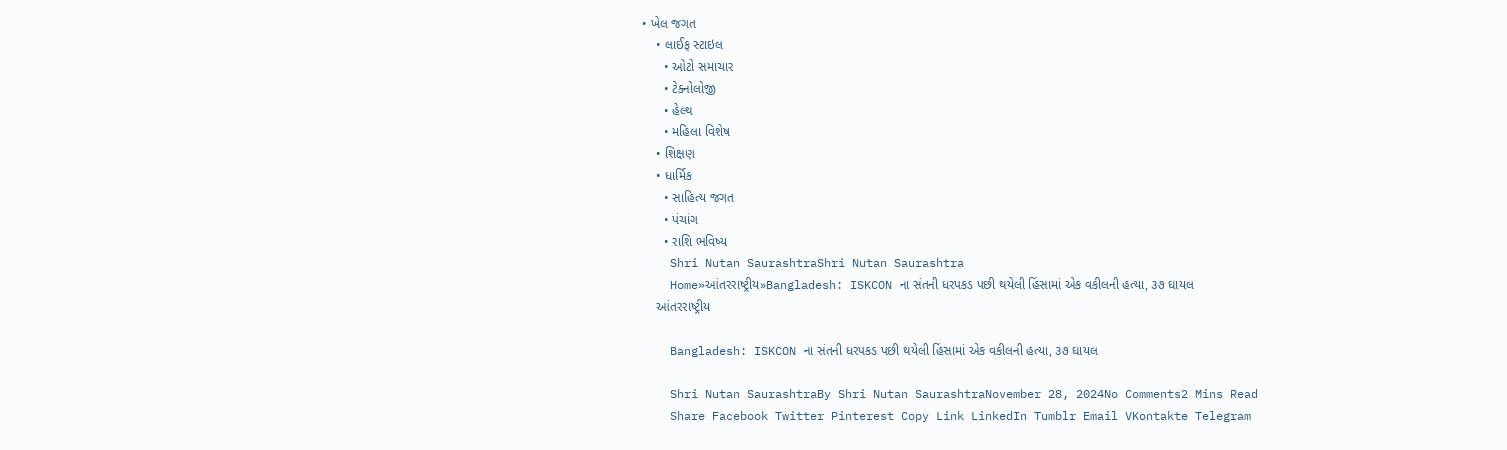• ખેલ જગત
    • લાઈફ સ્ટાઇલ
      • ઓટો સમાચાર
      • ટેક્નોલોજી
      • હેલ્થ
      • મહિલા વિશેષ
    • શિક્ષણ
    • ધાર્મિક
      • સાહિત્ય જગત
      • પંચાંગ
      • રાશિ ભવિષ્ય
    Shri Nutan SaurashtraShri Nutan Saurashtra
    Home»આંતરરાષ્ટ્રીય»Bangladesh: ISKCON ના સંતની ધરપકડ પછી થયેલી હિંસામાં એક વકીલની હત્યા, ૩૭ ઘાયલ
    આંતરરાષ્ટ્રીય

    Bangladesh: ISKCON ના સંતની ધરપકડ પછી થયેલી હિંસામાં એક વકીલની હત્યા, ૩૭ ઘાયલ

    Shri Nutan SaurashtraBy Shri Nutan SaurashtraNovember 28, 2024No Comments2 Mins Read
    Share Facebook Twitter Pinterest Copy Link LinkedIn Tumblr Email VKontakte Telegram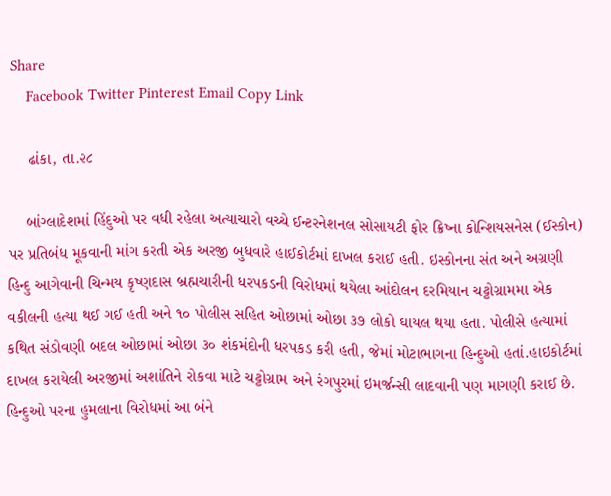Share
    Facebook Twitter Pinterest Email Copy Link

    ઢાંકા, તા.૨૮

    બાંગ્લાદેશમાં હિંદુઓ પર વધી રહેલા અત્યાચારો વચ્ચે ઈન્ટરનેશનલ સોસાયટી ફોર ક્રિષ્ના કોન્શિયસનેસ (ઈસ્કોન) પર પ્રતિબંધ મૂકવાની માંગ કરતી એક અરજી બુધવારે હાઈકોર્ટમાં દાખલ કરાઈ હતી. ઇસ્કોનના સંત અને અગ્રણી હિન્દુ આગેવાની ચિન્મય કૃષ્ણદાસ બ્રહ્મચારીની ધરપકડની વિરોધમાં થયેલા આંદોલન દરમિયાન ચટ્ટોગ્રામમા એક વકીલની હત્યા થઈ ગઈ હતી અને ૧૦ પોલીસ સહિત ઓછામાં ઓછા ૩૭ લોકો ઘાયલ થયા હતા. પોલીસે હત્યામાં કથિત સંડોવણી બદલ ઓછામાં ઓછા ૩૦ શંકમંદોની ધરપકડ કરી હતી, જેમાં મોટાભાગના હિન્દુઓ હતાં.હાઇકોર્ટમાં દાખલ કરાયેલી અરજીમાં અશાંતિને રોકવા માટે ચટ્ટોગ્રામ અને રંગપુરમાં ઇમર્જન્સી લાદવાની પણ માગણી કરાઈ છે. હિન્દુઓ પરના હુમલાના વિરોધમાં આ બંને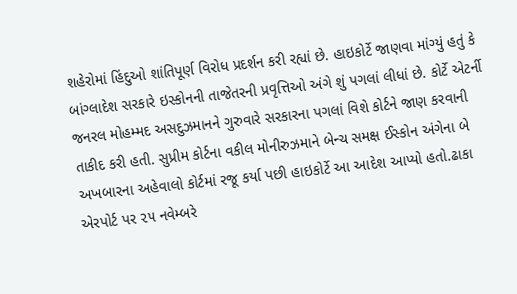શહેરોમાં હિંદુઓ શાંતિપૂર્ણ વિરોધ પ્રદર્શન કરી રહ્યાં છે. હાઇકોર્ટે જાણવા માંગ્યું હતું કે બાંગ્લાદેશ સરકારે ઇસ્કોનની તાજેતરની પ્રવૃત્તિઓ અંગે શું પગલાં લીધાં છે. કોર્ટે એટર્ની જનરલ મોહમ્મદ અસદુઝમાનને ગુરુવારે સરકારના પગલાં વિશે કોર્ટને જાણ કરવાની તાકીદ કરી હતી. સુપ્રીમ કોર્ટના વકીલ મોનીરુઝમાને બેન્ચ સમક્ષ ઈસ્કોન અંગેના બે અખબારના અહેવાલો કોર્ટમાં રજૂ કર્યા પછી હાઇકોર્ટે આ આદેશ આપ્યો હતો.ઢાકા એરપોર્ટ પર ૨૫ નવેમ્બરે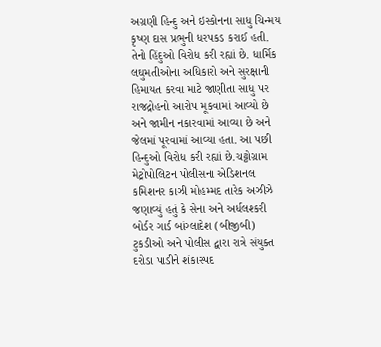અગ્રણી હિન્દુ અને ઇસ્કોનના સાધુ ચિન્મય કૃષ્ણ દાસ પ્રભુની ધરપકડ કરાઈ હતી. તેનો હિંદુઓ વિરોધ કરી રહ્યાં છે. ધાર્મિક લઘુમતીઓના અધિકારો અને સુરક્ષાની હિમાયત કરવા માટે જાણીતા સાધુ પર રાજદ્રોહનો આરોપ મૂકવામાં આવ્યો છે અને જામીન નકારવામાં આવ્યા છે અને જેલમાં પૂરવામાં આવ્યા હતા. આ પછી હિન્દુઓ વિરોધ કરી રહ્યાં છે.ચટ્ટોગ્રામ મેટ્રોપોલિટન પોલીસના એડિશનલ કમિશનર કાઝી મોહમ્મદ તારેક અઝીઝે જણાવ્યું હતું કે સેના અને અર્ધલશ્કરી બોર્ડર ગાર્ડ બાંગ્લાદેશ (બીજીબી) ટુકડીઓ અને પોલીસ દ્વારા રાત્રે સંયુક્ત દરોડા પાડીને શંકાસ્પદ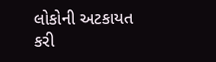લોકોની અટકાયત કરી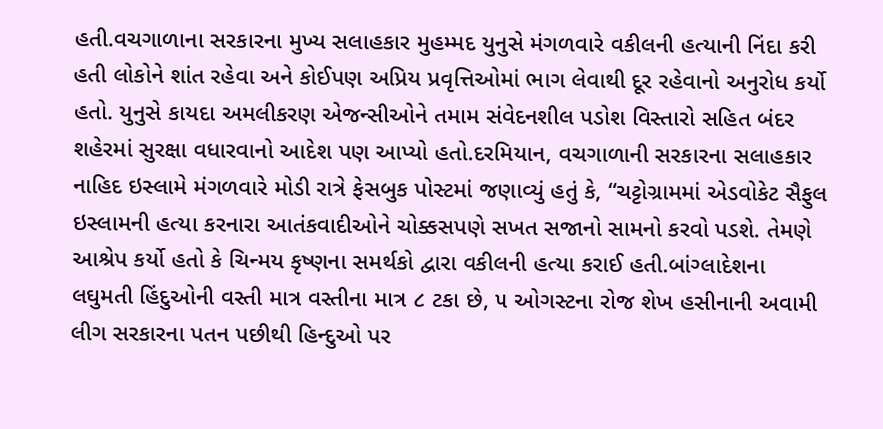હતી.વચગાળાના સરકારના મુખ્ય સલાહકાર મુહમ્મદ યુનુસે મંગળવારે વકીલની હત્યાની નિંદા કરી હતી લોકોને શાંત રહેવા અને કોઈપણ અપ્રિય પ્રવૃત્તિઓમાં ભાગ લેવાથી દૂર રહેવાનો અનુરોધ કર્યો હતો. યુનુસે કાયદા અમલીકરણ એજન્સીઓને તમામ સંવેદનશીલ પડોશ વિસ્તારો સહિત બંદર શહેરમાં સુરક્ષા વધારવાનો આદેશ પણ આપ્યો હતો.દરમિયાન, વચગાળાની સરકારના સલાહકાર નાહિદ ઇસ્લામે મંગળવારે મોડી રાત્રે ફેસબુક પોસ્ટમાં જણાવ્યું હતું કે, “ચટ્ટોગ્રામમાં એડવોકેટ સૈફુલ ઇસ્લામની હત્યા કરનારા આતંકવાદીઓને ચોક્કસપણે સખત સજાનો સામનો કરવો પડશે. તેમણે આશ્રેપ કર્યો હતો કે ચિન્મય કૃષ્ણના સમર્થકો દ્વારા વકીલની હત્યા કરાઈ હતી.બાંગ્લાદેશના લઘુમતી હિંદુઓની વસ્તી માત્ર વસ્તીના માત્ર ૮ ટકા છે, ૫ ઓગસ્ટના રોજ શેખ હસીનાની અવામી લીગ સરકારના પતન પછીથી હિન્દુઓ પર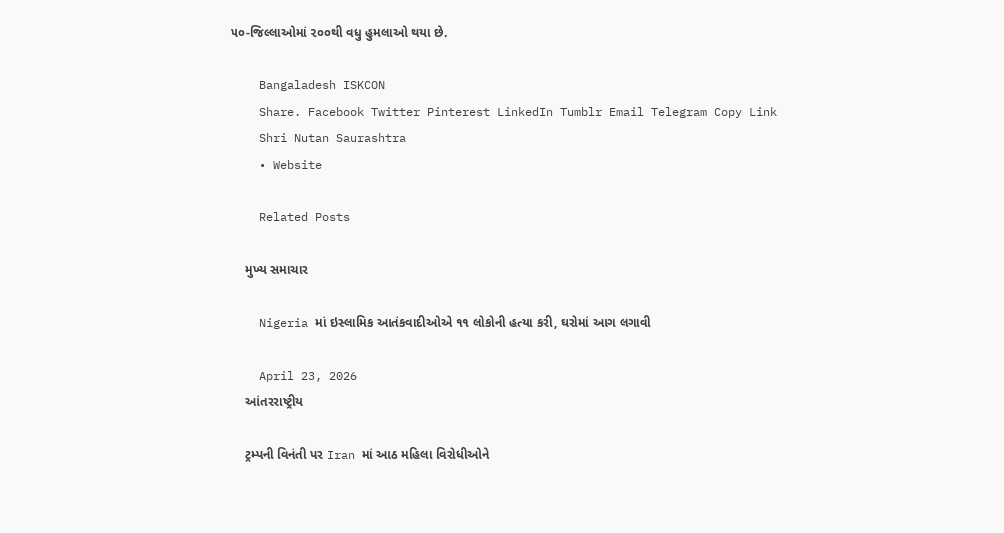૫૦-જિલ્લાઓમાં ૨૦૦થી વધુ હુમલાઓ થયા છે.

    Bangaladesh ISKCON
    Share. Facebook Twitter Pinterest LinkedIn Tumblr Email Telegram Copy Link
    Shri Nutan Saurashtra
    • Website

    Related Posts

    મુખ્ય સમાચાર

    Nigeria માં ઇસ્લામિક આતંકવાદીઓએ ૧૧ લોકોની હત્યા કરી, ઘરોમાં આગ લગાવી

    April 23, 2026
    આંતરરાષ્ટ્રીય

    ટ્રમ્પની વિનંતી પર Iran માં આઠ મહિલા વિરોધીઓને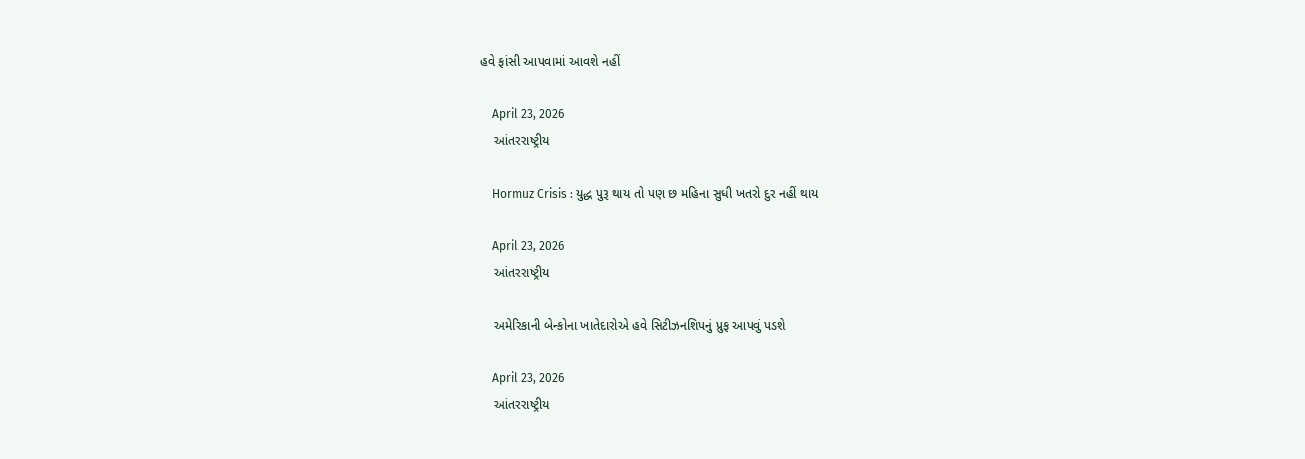હવે ફાંસી આપવામાં આવશે નહીં

    April 23, 2026
    આંતરરાષ્ટ્રીય

    Hormuz Crisis : યુદ્ધ પુરૂ થાય તો પણ છ મહિના સુધી ખતરો દુર નહીં થાય

    April 23, 2026
    આંતરરાષ્ટ્રીય

    અમેરિકાની બેન્કોના ખાતેદારોએ હવે સિટીઝનશિપનું પ્રુફ આપવું પડશે

    April 23, 2026
    આંતરરાષ્ટ્રીય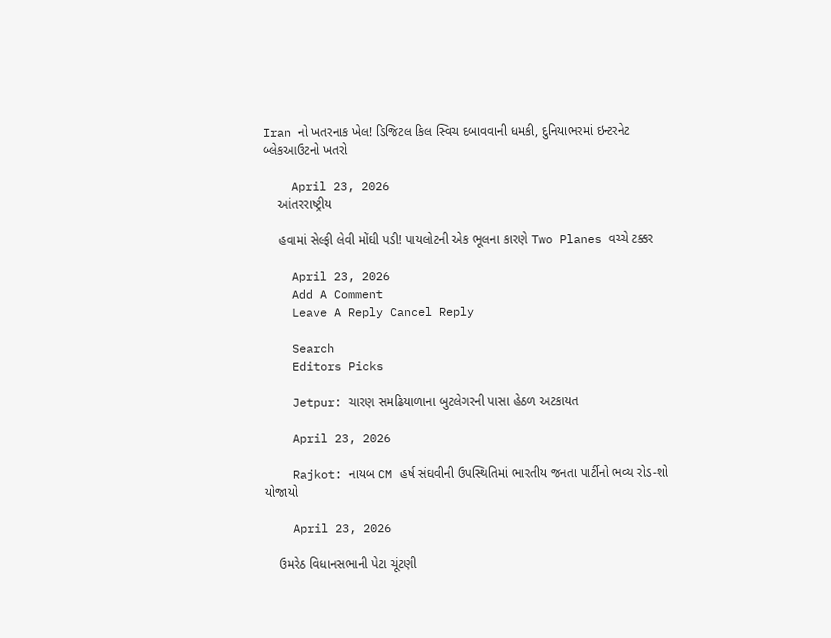Iran નો ખતરનાક ખેલ! ડિજિટલ કિલ સ્વિચ દબાવવાની ધમકી, દુનિયાભરમાં ઇન્ટરનેટ બ્લેકઆઉટનો ખતરો

    April 23, 2026
    આંતરરાષ્ટ્રીય

    હવામાં સેલ્ફી લેવી મોંઘી પડી! પાયલોટની એક ભૂલના કારણે Two Planes વચ્ચે ટક્કર

    April 23, 2026
    Add A Comment
    Leave A Reply Cancel Reply

    Search
    Editors Picks

    Jetpur: ચારણ સમઢિયાળાના બુટલેગરની પાસા હેઠળ અટકાયત

    April 23, 2026

    Rajkot: નાયબ CM હર્ષ સંઘવીની ઉપસ્થિતિમાં ભારતીય જનતા પાર્ટીનો ભવ્ય રોડ-શો યોજાયો

    April 23, 2026

    ઉમરેઠ વિધાનસભાની પેટા ચૂંટણી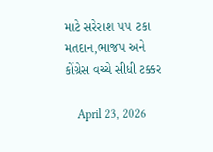માટે સરેરાશ ૫૫ ટકા મતદાન,ભાજપ અને કોંગ્રેસ વચ્ચે સીધી ટક્કર

    April 23, 2026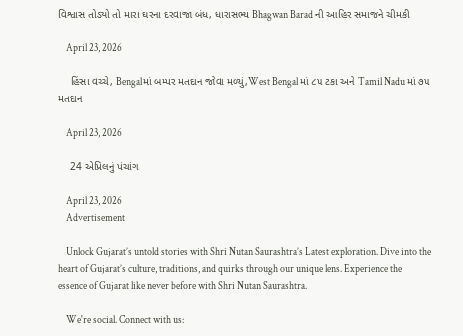વિશ્વાસ તોડ્યો તો મારા ઘરના દરવાજા બંધ, ધારાસભ્ય Bhagwan Barad ની આહિર સમાજને ચીમકી

    April 23, 2026

    હિંસા વચ્ચે, Bengalમાં બમ્પર મતદાન જોવા મળ્યું,West Bengal માં ૮૫ ટકા અને Tamil Nadu માં ૭૫ મતદાન

    April 23, 2026

    24 એપ્રિલનું પંચાંગ

    April 23, 2026
    Advertisement

    Unlock Gujarat’s untold stories with Shri Nutan Saurashtra’s Latest exploration. Dive into the heart of Gujarat’s culture, traditions, and quirks through our unique lens. Experience the essence of Gujarat like never before with Shri Nutan Saurashtra.

    We're social. Connect with us: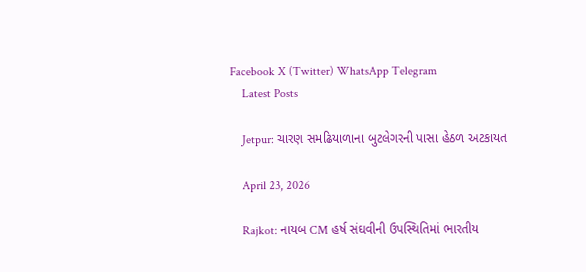Facebook X (Twitter) WhatsApp Telegram
    Latest Posts

    Jetpur: ચારણ સમઢિયાળાના બુટલેગરની પાસા હેઠળ અટકાયત

    April 23, 2026

    Rajkot: નાયબ CM હર્ષ સંઘવીની ઉપસ્થિતિમાં ભારતીય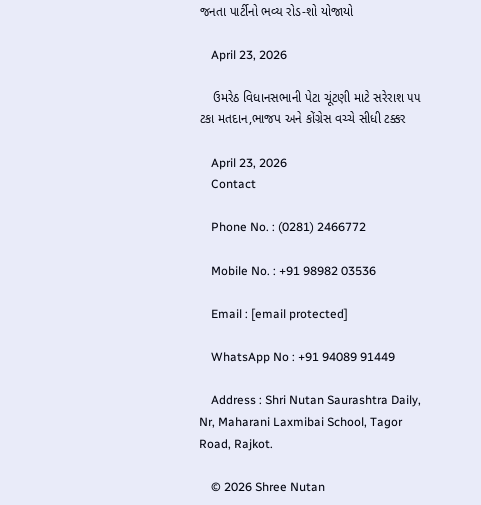જનતા પાર્ટીનો ભવ્ય રોડ-શો યોજાયો

    April 23, 2026

    ઉમરેઠ વિધાનસભાની પેટા ચૂંટણી માટે સરેરાશ ૫૫ ટકા મતદાન,ભાજપ અને કોંગ્રેસ વચ્ચે સીધી ટક્કર

    April 23, 2026
    Contact

    Phone No. : (0281) 2466772

    Mobile No. : +91 98982 03536

    Email : [email protected]

    WhatsApp No : +91 94089 91449

    Address : Shri Nutan Saurashtra Daily, Nr, Maharani Laxmibai School, Tagor Road, Rajkot.

    © 2026 Shree Nutan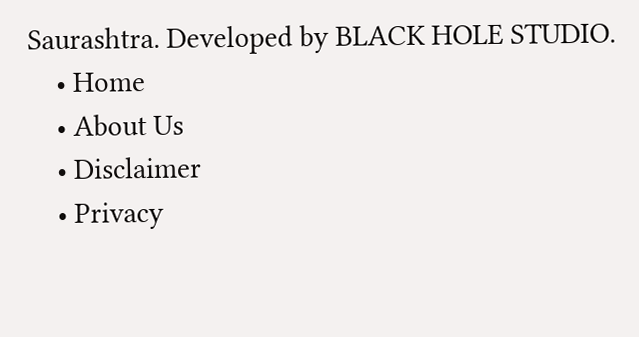Saurashtra. Developed by BLACK HOLE STUDIO.
    • Home
    • About Us
    • Disclaimer
    • Privacy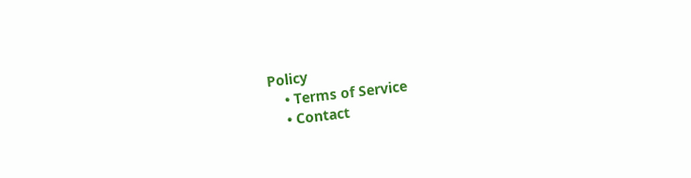Policy
    • Terms of Service
    • Contact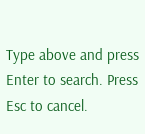Type above and press Enter to search. Press Esc to cancel.